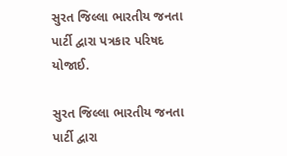સુરત જિલ્લા ભારતીય જનતા પાર્ટી દ્વારા પત્રકાર પરિષદ યોજાઈ.

સુરત જિલ્લા ભારતીય જનતા પાર્ટી દ્વારા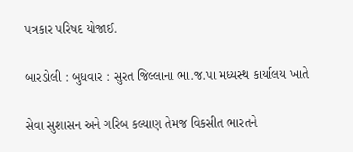પત્રકાર પરિષદ યોજાઈ.

બારડોલી : બુધવાર : સુરત જિલ્લાના ભા.જ.પા મધ્યસ્થ કાર્યાલય ખાતે

સેવા સુશાસન અને ગરિબ કલ્યાણ તેમજ વિકસીત ભારતને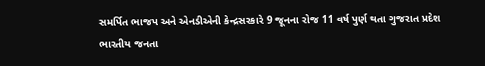સમર્પિત ભાજપ અને એનડીએની કેન્દ્રસરકારે 9 જૂનના રોજ 11 વર્ષ પુર્ણ થતા ગુજરાત પ્રદેશ ભારતીય જનતા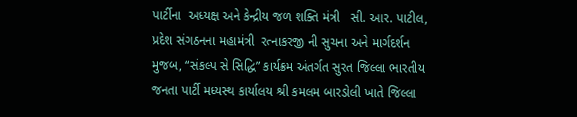પાર્ટીના  અધ્યક્ષ અને કેન્દ્રીય જળ શક્તિ મંત્રી   સી. આર. પાટીલ, પ્રદેશ સંગઠનના મહામંત્રી  રત્નાકરજી ની સુચના અને માર્ગદર્શન મુજબ, “સંકલ્પ સે સિદ્ધિ” કાર્યક્રમ અંતર્ગત સુરત જિલ્લા ભારતીય જનતા પાર્ટી મધ્યસ્થ કાર્યાલય શ્રી કમલમ બારડોલી ખાતે જિલ્લા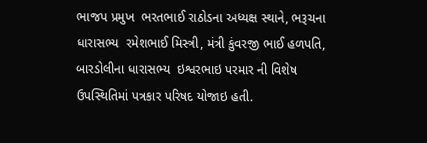ભાજપ પ્રમુખ  ભરતભાઈ રાઠોડના અધ્યક્ષ સ્થાને, ભરૂચના ધારાસભ્ય  રમેશભાઈ મિસ્ત્રી, મંત્રી કુંવરજી ભાઈ હળપતિ, બારડોલીના ધારાસભ્ય  ઇશ્વરભાઇ પરમાર ની વિશેષ ઉપસ્થિતિમાં પત્રકાર પરિષદ યોજાઇ હતી.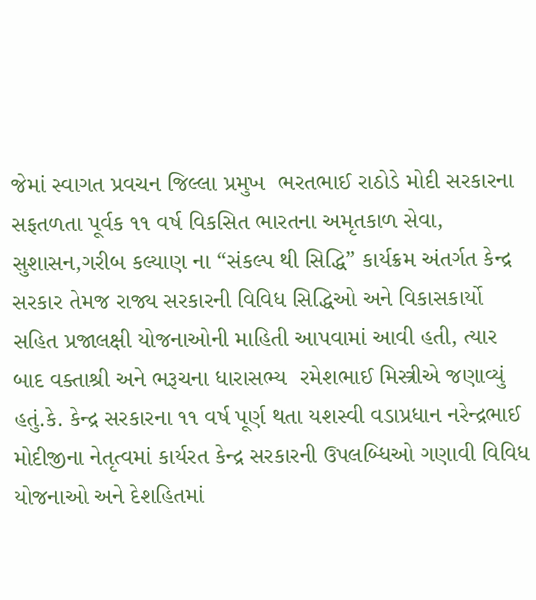જેમાં સ્વાગત પ્રવચન જિલ્લા પ્રમુખ  ભરતભાઈ રાઠોડે મોદી સરકારના સફતળતા પૂર્વક ૧૧ વર્ષ વિકસિત ભારતના અમૃતકાળ સેવા, સુશાસન,ગરીબ કલ્યાણ ના “સંકલ્પ થી સિદ્ધિ” કાર્યક્રમ અંતર્ગત કેન્દ્ર સરકાર તેમજ રાજ્ય સરકારની વિવિધ સિદ્ધિઓ અને વિકાસકાર્યો સહિત પ્રજાલક્ષી યોજનાઓની માહિતી આપવામાં આવી હતી, ત્યાર બાદ વક્તાશ્રી અને ભરૂચના ધારાસભ્ય  રમેશભાઈ મિસ્ત્રીએ જણાવ્યું હતું.કે. કેન્દ્ર સરકારના ૧૧ વર્ષ પૂર્ણ થતા યશસ્વી વડાપ્રધાન નરેન્દ્રભાઈ મોદીજીના નેતૃત્વમાં કાર્યરત કેન્દ્ર સરકારની ઉપલબ્ધિઓ ગણાવી વિવિધ યોજનાઓ અને દેશહિતમાં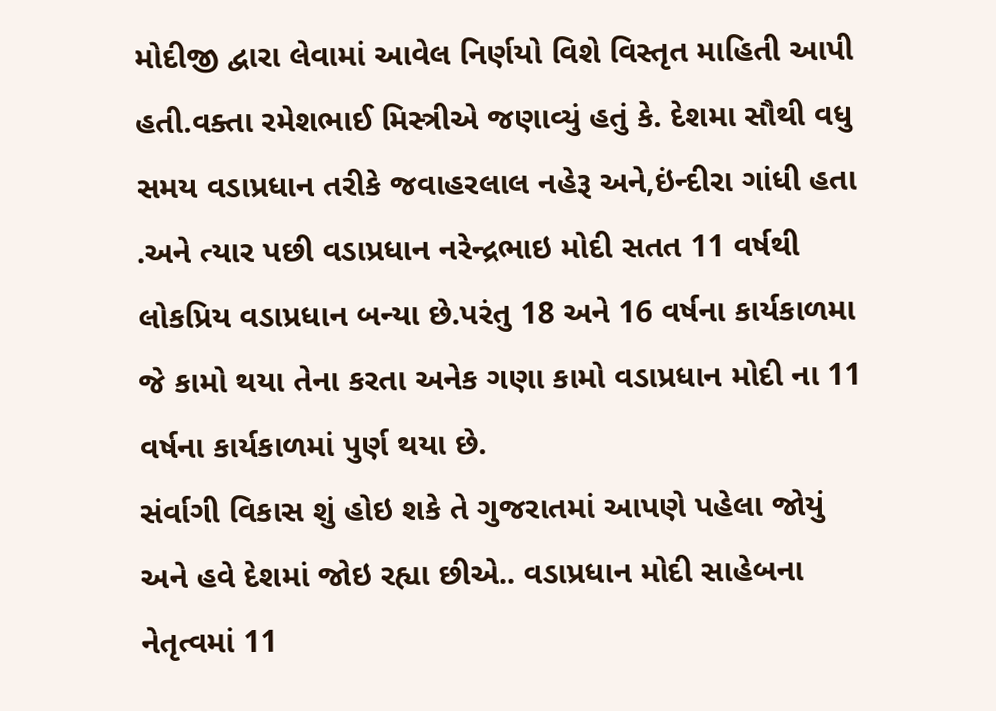મોદીજી દ્વારા લેવામાં આવેલ નિર્ણયો વિશે વિસ્તૃત માહિતી આપી હતી.વક્તા રમેશભાઈ મિસ્ત્રીએ જણાવ્યું હતું કે. દેશમા સૌથી વધુ સમય વડાપ્રધાન તરીકે જવાહરલાલ નહેરૂ અને,ઇંન્દીરા ગાંધી હતા .અને ત્યાર પછી વડાપ્રધાન નરેન્દ્રભાઇ મોદી સતત 11 વર્ષથી લોકપ્રિય વડાપ્રધાન બન્યા છે.પરંતુ 18 અને 16 વર્ષના કાર્યકાળમા જે કામો થયા તેના કરતા અનેક ગણા કામો વડાપ્રધાન મોદી ના 11 વર્ષના કાર્યકાળમાં પુર્ણ થયા છે.
સંર્વાગી વિકાસ શું હોઇ શકે તે ગુજરાતમાં આપણે પહેલા જોયું અને હવે દેશમાં જોઇ રહ્યા છીએ.. વડાપ્રધાન મોદી સાહેબના નેતૃત્વમાં 11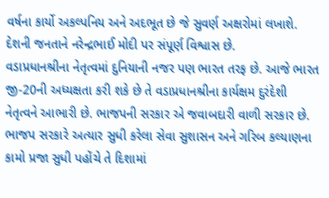વર્ષના કાર્યો અકલ્પનિય અને અદભૂત છે જે સુવર્ણ અક્ષરોમાં લખાશે. દેશની જનતાને નરેન્દ્રભાઈ મોદી પર સંપૂર્ણ વિશ્વાસ છે.
વડાપ્રધાનશ્રીના નેતૃત્વમાં દુનિયાની નજર પણ ભારત તરફ છે. આજે ભારત જી-20ની અધ્યક્ષતા કરી શકે છે તે વડાપ્રધાનશ્રીના કાર્યક્ષમ દુરંદેશી નેતૃત્વને આભારી છે. ભાજપની સરકાર એ જવાબદારી વાળી સરકાર છે. ભાજપ સરકારે અત્યાર સુધી કરેલા સેવા સુશાસન અને ગરિબ કલ્યાણના કામો પ્રજા સુધી પહોંચે તે દિશામાં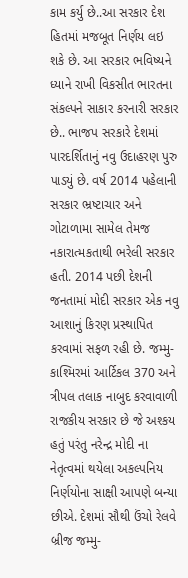કામ કર્યુ છે..આ સરકાર દેશ હિતમાં મજબૂત નિર્ણય લઇ શકે છે. આ સરકાર ભવિષ્યને ધ્યાને રાખી વિકસીત ભારતના સંકલ્પને સાકાર કરનારી સરકાર છે.. ભાજપ સરકારે દેશમાં પારદર્શિતાનું નવુ ઉદાહરણ પુરુ પાડયું છે. વર્ષ 2014 પહેલાની સરકાર ભ્રષ્ટાચાર અને ગોટાળામા સામેલ તેમજ નકારાત્મકતાથી ભરેલી સરકાર હતી. 2014 પછી દેશની જનતામાં મોદી સરકાર એક નવુ આશાનું કિરણ પ્રસ્થાપિત કરવામાં સફળ રહી છે. જમ્મુ-કાશ્મિરમાં આર્ટિકલ 370 અને ત્રીપલ તલાક નાબુદ કરવાવાળી રાજકીય સરકાર છે જે અશ્કય હતું પરંતુ નરેન્દ્ર મોદી ના નેતૃત્વમાં થયેલા અકલ્પનિય નિર્ણયોના સાક્ષી આપણે બન્યા છીએ. દેશમાં સૌથી ઉંચો રેલવે બ્રીજ જમ્મુ-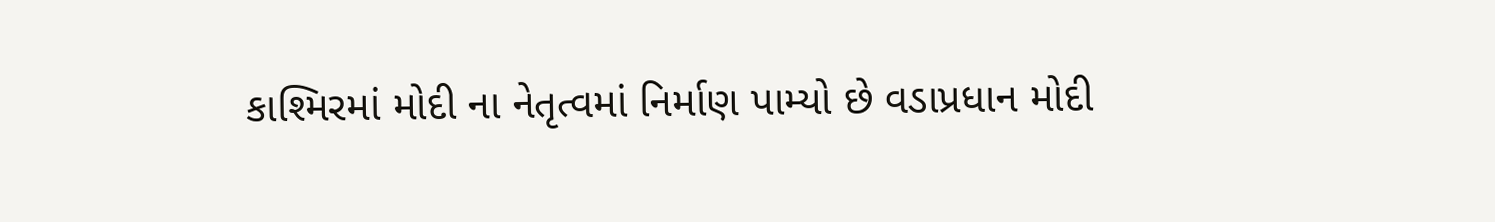કાશ્મિરમાં મોદી ના નેતૃત્વમાં નિર્માણ પામ્યો છે વડાપ્રધાન મોદી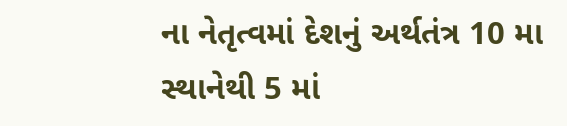ના નેતૃત્વમાં દેશનું અર્થતંત્ર 10 મા સ્થાનેથી 5 માં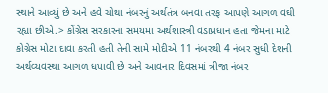સ્થાને આવ્યું છે અને હવે ચોથા નંબરનું અર્થતંત્ર બનવા તરફ આપણે આગળ વઘી રહ્યા છીએ.> કોંગ્રેસ સરકારના સમયમા અર્થશાસ્ત્રી વડાપ્રધાન હતા જેમના માટે કોગ્રેસ મોટા દાવા કરતી હતી તેની સામે મોદીએ 11 નંબરથી 4 નંબર સુધી દેશની અર્થવ્યવસ્થા આગળ ધપાવી છે અને આવનાર દિવસમાં ત્રીજા નંબર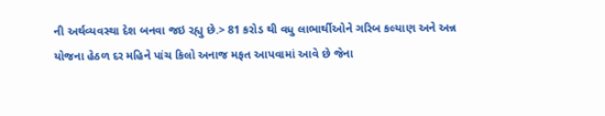ની અર્થવ્યવસ્થા દેશ બનવા જઇ રહ્યુ છે.> 81 કરોડ થી વધુ લાભાર્થીઓને ગરિબ કલ્યાણ અને અન્ન યોજના હેઠળ દર મહિને પાંચ કિલો અનાજ મફત આપવામાં આવે છે જેના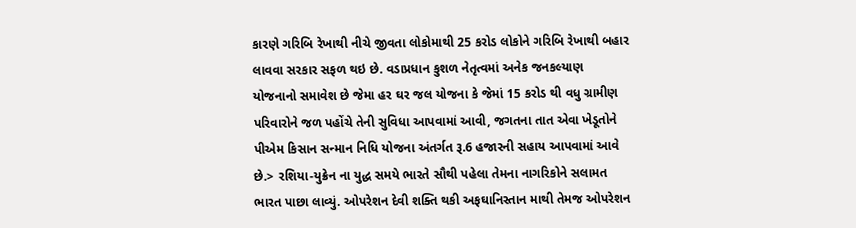કારણે ગરિબિ રેખાથી નીચે જીવતા લોકોમાથી 25 કરોડ લોકોને ગરિબિ રેખાથી બહાર લાવવા સરકાર સફળ થઇ છે. વડાપ્રધાન કુશળ નેતૃત્વમાં અનેક જનકલ્યાણ યોજનાનો સમાવેશ છે જેમા હર ઘર જલ યોજના કે જેમાં 15 કરોડ થી વધુ ગ્રામીણ પરિવારોને જળ પહોંચે તેની સુવિધા આપવામાં આવી, જગતના તાત એવા ખેડૂતોને પીએમ કિસાન સન્માન નિધિ યોજના અંતર્ગત રૂ.6 હજારની સહાય આપવામાં આવે છે.> રશિયા-યુક્રેન ના યુદ્ધ સમયે ભારતે સૌથી પહેલા તેમના નાગરિકોને સલામત ભારત પાછા લાવ્યું. ઓપરેશન દેવી શક્તિ થકી અફઘાનિસ્તાન માથી તેમજ ઓપરેશન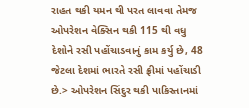રાહત થકી યમન થી પરત લાવવા તેમજ ઓપરેશન વેક્સિન થકી 115 થી વધુ દેશોને રસી પહોંચાડવાનું કામ કર્યુ છે, 48 જેટલા દેશમાં ભારતે રસી ફ્રીમાં પહોંચાડી છે.> ઓપરેશન સિંદુર થકી પાકિસ્તાનમાં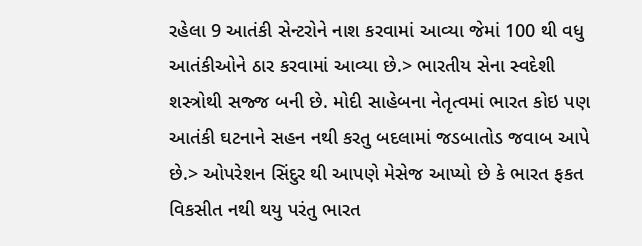રહેલા 9 આતંકી સેન્ટરોને નાશ કરવામાં આવ્યા જેમાં 100 થી વધુ આતંકીઓને ઠાર કરવામાં આવ્યા છે.> ભારતીય સેના સ્વદેશી શસ્ત્રોથી સજ્જ બની છે. મોદી સાહેબના નેતૃત્વમાં ભારત કોઇ પણ આતંકી ઘટનાને સહન નથી કરતુ બદલામાં જડબાતોડ જવાબ આપે છે.> ઓપરેશન સિંદુર થી આપણે મેસેજ આપ્યો છે કે ભારત ફકત વિકસીત નથી થયુ પરંતુ ભારત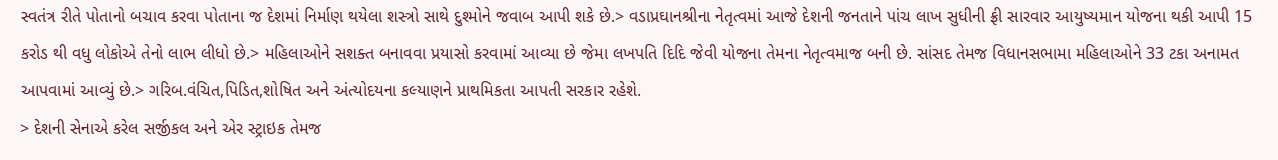સ્વતંત્ર રીતે પોતાનો બચાવ કરવા પોતાના જ દેશમાં નિર્માણ થયેલા શસ્ત્રો સાથે દુશ્મોને જવાબ આપી શકે છે.> વડાપ્રઘાનશ્રીના નેતૃત્વમાં આજે દેશની જનતાને પાંચ લાખ સુધીની ફ્રી સારવાર આયુષ્યમાન યોજના થકી આપી 15 કરોડ થી વધુ લોકોએ તેનો લાભ લીધો છે.> મહિલાઓને સશક્ત બનાવવા પ્રયાસો કરવામાં આવ્યા છે જેમા લખપતિ દિદિ જેવી યોજના તેમના નેતૃત્વમાજ બની છે. સાંસદ તેમજ વિધાનસભામા મહિલાઓને 33 ટકા અનામત આપવામાં આવ્યું છે.> ગરિબ.વંચિત,પિડિત,શોષિત અને અંત્યોદયના કલ્યાણને પ્રાથમિકતા આપતી સરકાર રહેશે.
> દેશની સેનાએ કરેલ સર્જીકલ અને એર સ્ટ્રાઇક તેમજ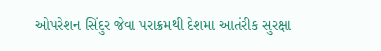ઓપરેશન સિંદુર જેવા પરાક્રમથી દેશમા આતંરીક સુરક્ષા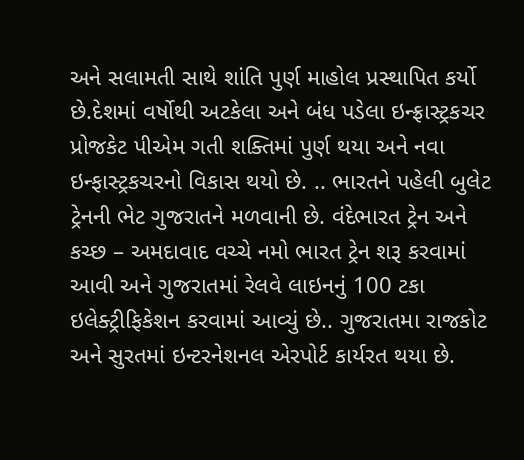અને સલામતી સાથે શાંતિ પુર્ણ માહોલ પ્રસ્થાપિત કર્યો છે.દેશમાં વર્ષોથી અટકેલા અને બંધ પડેલા ઇન્ફ્રાસ્ટ્રકચર પ્રોજકેટ પીએમ ગતી શક્તિમાં પુર્ણ થયા અને નવા ઇન્ફાસ્ટ્રકચરનો વિકાસ થયો છે. .. ભારતને પહેલી બુલેટ ટ્રેનની ભેટ ગુજરાતને મળવાની છે. વંદેભારત ટ્રેન અને કચ્છ – અમદાવાદ વચ્ચે નમો ભારત ટ્રેન શરૂ કરવામાં આવી અને ગુજરાતમાં રેલવે લાઇનનું 100 ટકા ઇલેક્ટ્રીફિકેશન કરવામાં આવ્યું છે.. ગુજરાતમા રાજકોટ અને સુરતમાં ઇન્ટરનેશનલ એરપોર્ટ કાર્યરત થયા છે.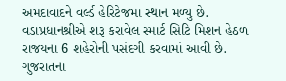અમદાવાદને વર્લ્ડ હેરિટેજમા સ્થાન મળ્યુ છે. વડાપ્રધાનશ્રીએ શરૂ કરાવેલ સ્માર્ટ સિટિ મિશન હેઠળ રાજયના 6 શહેરોની પસંદગી કરવામાં આવી છે. ગુજરાતના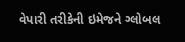વેપારી તરીકેની ઇમેજને ગ્લોબલ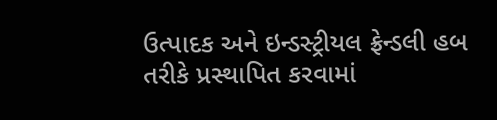ઉત્પાદક અને ઇન્ડસ્ટ્રીયલ ફ્રેન્ડલી હબ તરીકે પ્રસ્થાપિત કરવામાં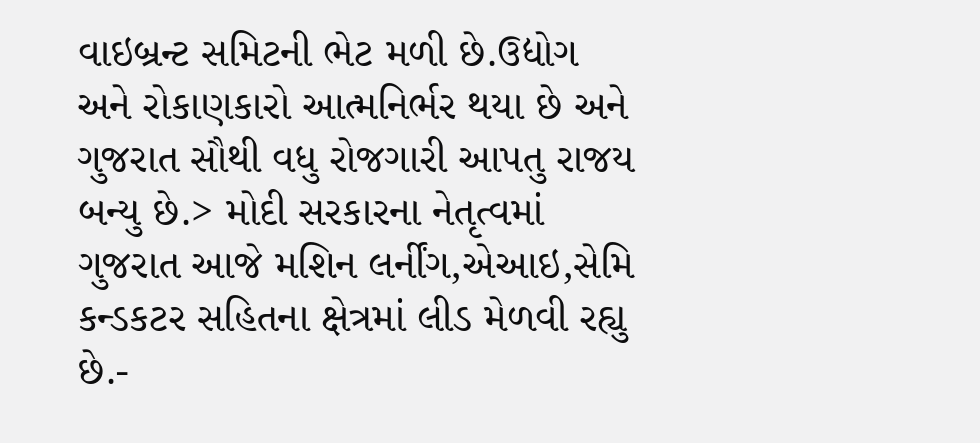વાઇબ્રન્ટ સમિટની ભેટ મળી છે.ઉદ્યોગ અને રોકાણકારો આત્મનિર્ભર થયા છે અને ગુજરાત સૌથી વધુ રોજગારી આપતુ રાજય બન્યુ છે.> મોદી સરકારના નેતૃત્વમાં ગુજરાત આજે મશિન લર્નીંગ,એઆઇ,સેમિ કન્ડકટર સહિતના ક્ષેત્રમાં લીડ મેળવી રહ્યુ છે.-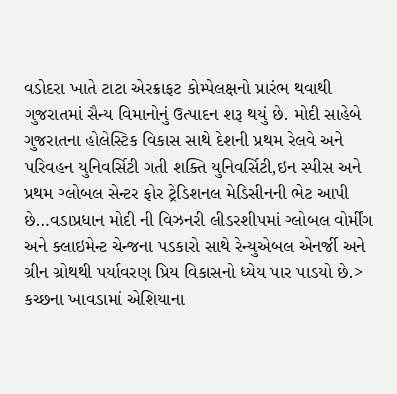વડોદરા ખાતે ટાટા એરક્રાફટ કોમ્પેલક્ષનો પ્રારંભ થવાથી ગુજરાતમાં સૈન્ય વિમાનોનું ઉત્પાદન શરૂ થયું છે. મોદી સાહેબે ગુજરાતના હોલેસ્ટિક વિકાસ સાથે દેશની પ્રથમ રેલવે અને પરિવહન યુનિવર્સિટી ગતી શક્તિ યુનિવર્સિટી,ઇન સ્પીસ અને પ્રથમ ગ્લોબલ સેન્ટર ફોર ટ્રેડિશનલ મેડિસીનની ભેટ આપી છે…વડાપ્રધાન મોદી ની વિઝનરી લીડરશીપમાં ગ્લોબલ વોર્મીંગ અને ક્લાઇમેન્ટ ચેન્જના પડકારો સાથે રેન્યુએબલ એનર્જી અને ગ્રીન ગ્રોથથી પર્યાવરણ પ્રિય વિકાસનો ધ્યેય પાર પાડયો છે.> કચ્છના ખાવડામાં એશિયાના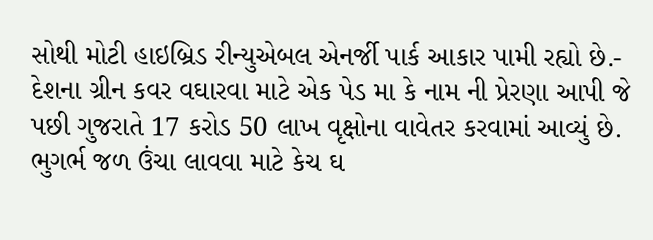સોથી મોટી હાઇબ્રિડ રીન્યુએબલ એનર્જી પાર્ક આકાર પામી રહ્યો છે.- દેશના ગ્રીન કવર વઘારવા માટે એક પેડ મા કે નામ ની પ્રેરણા આપી જે પછી ગુજરાતે 17 કરોડ 50 લાખ વૃક્ષોના વાવેતર કરવામાં આવ્યું છે. ભુગર્ભ જળ ઉંચા લાવવા માટે કેચ ઘ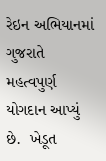રેઇન અભિયાનમાં ગુજરાતે મહત્વપુર્ણ યોગદાન આપ્યું છે.  ખેડૂત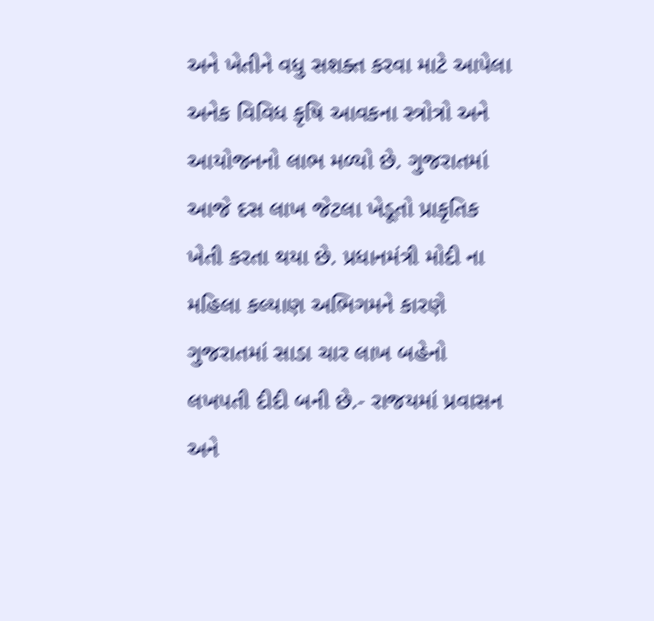અને ખેતીને વધુ સશક્ત કરવા માટે આપેલા અનેક વિવિધ કૃષિ આવકના સ્ત્રોત્રો અને આયોજનનો લાભ મળ્યો છે. ગુજરાતમાં આજે દસ લાખ જેટલા ખેડૂતો પ્રાકૃતિક ખેતી કરતા થયા છે. પ્રધાનમંત્રી મોદી ના મહિલા કલ્યાણ અભિગમને કારણે ગુજરાતમાં સાડા ચાર લાખ બહેનો લખપતી દીદી બની છે.- રાજયમાં પ્રવાસન અને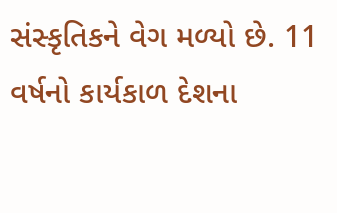સંસ્કૃતિકને વેગ મળ્યો છે. 11 વર્ષનો કાર્યકાળ દેશના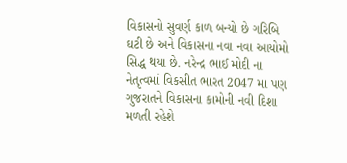વિકાસનો સુવર્ણ કાળ બન્યો છે ગરિબિ ઘટી છે અને વિકાસના નવા નવા આયોમો સિદ્ધ થયા છે. નરેન્દ્ર ભાઈ મોદી ના નેતૃત્વમાં વિકસીત ભારત 2047 મા પણ ગુજરાતને વિકાસના કામોની નવી દિશા મળતી રહેશે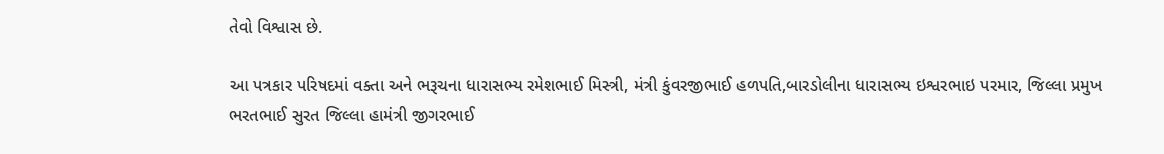તેવો વિશ્વાસ છે.

આ પત્રકાર પરિષદમાં વક્તા અને ભરૂચના ધારાસભ્ય રમેશભાઈ મિસ્ત્રી, મંત્રી કુંવરજીભાઈ હળપતિ,બારડોલીના ધારાસભ્ય ઇશ્વરભાઇ પરમાર, જિલ્લા પ્રમુખ ભરતભાઈ સુરત જિલ્લા હામંત્રી જીગરભાઈ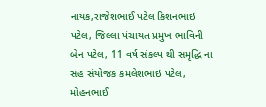નાયક,રાજેશભાઈ પટેલ કિશનભાઇ પટેલ, જિલ્લા પંચાયત પ્રમુખ ભાવિની બેન પટેલ, 11 વર્ષ સંકલ્પ થી સમૃદ્ધિ ના સહ સંયોજક કમલેશભાઇ પટેલ, મોહનભાઈ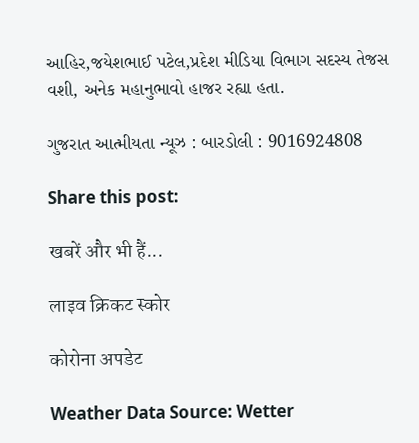આહિર,જયેશભાઈ પટેલ,પ્રદેશ મીડિયા વિભાગ સદસ્ય તેજસ વશી, અનેક મહાનુભાવો હાજર રહ્યા હતા.

ગુજરાત આત્મીયતા ન્યૂઝ : બારડોલી : 9016924808

Share this post:

खबरें और भी हैं...

लाइव क्रिकट स्कोर

कोरोना अपडेट

Weather Data Source: Wetter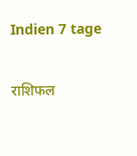Indien 7 tage

राशिफल